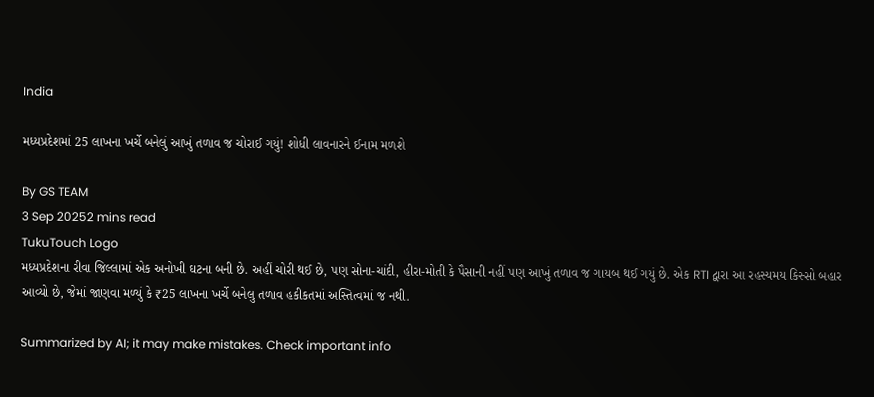India

મધ્યપ્રદેશમાં 25 લાખના ખર્ચે બનેલું આખું તળાવ જ ચોરાઈ ગયું! શોધી લાવનારને ઈનામ મળશે

By GS TEAM
3 Sep 20252 mins read
TukuTouch Logo
મધ્યપ્રદેશના રીવા જિલ્લામાં એક અનોખી ઘટના બની છે. અહીં ચોરી થઈ છે, પણ સોના-ચાંદી, હીરા-મોતી કે પૈસાની નહીં પણ આખું તળાવ જ ગાયબ થઈ ગયું છે. એક RTI દ્વારા આ રહસ્યમય કિસ્સો બહાર આવ્યો છે, જેમાં જાણવા મળ્યું કે ₹25 લાખના ખર્ચે બનેલુ તળાવ હકીકતમાં અસ્તિત્વમાં જ નથી.

Summarized by AI; it may make mistakes. Check important info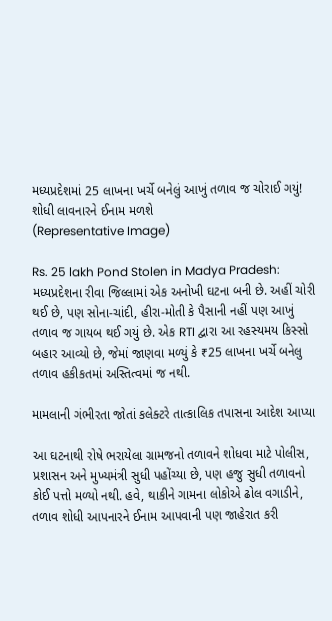મધ્યપ્રદેશમાં 25 લાખના ખર્ચે બનેલું આખું તળાવ જ ચોરાઈ ગયું! શોધી લાવનારને ઈનામ મળશે
(Representative Image)

Rs. 25 lakh Pond Stolen in Madya Pradesh: મધ્યપ્રદેશના રીવા જિલ્લામાં એક અનોખી ઘટના બની છે. અહીં ચોરી થઈ છે, પણ સોના-ચાંદી, હીરા-મોતી કે પૈસાની નહીં પણ આખું તળાવ જ ગાયબ થઈ ગયું છે. એક RTI દ્વારા આ રહસ્યમય કિસ્સો બહાર આવ્યો છે, જેમાં જાણવા મળ્યું કે ₹25 લાખના ખર્ચે બનેલુ તળાવ હકીકતમાં અસ્તિત્વમાં જ નથી.

મામલાની ગંભીરતા જોતાં કલેક્ટરે તાત્કાલિક તપાસના આદેશ આપ્યા

આ ઘટનાથી રોષે ભરાયેલા ગ્રામજનો તળાવને શોધવા માટે પોલીસ, પ્રશાસન અને મુખ્યમંત્રી સુધી પહોંચ્યા છે, પણ હજુ સુધી તળાવનો કોઈ પત્તો મળ્યો નથી. હવે, થાકીને ગામના લોકોએ ઢોલ વગાડીને, તળાવ શોધી આપનારને ઈનામ આપવાની પણ જાહેરાત કરી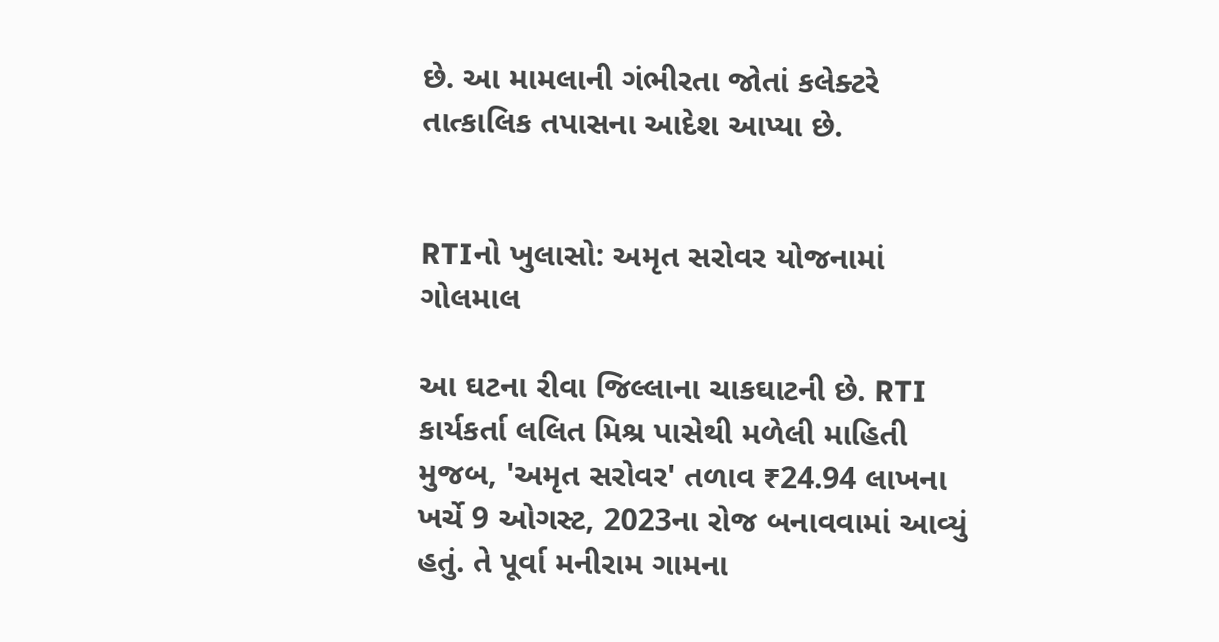છે. આ મામલાની ગંભીરતા જોતાં કલેક્ટરે તાત્કાલિક તપાસના આદેશ આપ્યા છે.


RTIનો ખુલાસો: અમૃત સરોવર યોજનામાં ગોલમાલ

આ ઘટના રીવા જિલ્લાના ચાકઘાટની છે. RTI કાર્યકર્તા લલિત મિશ્ર પાસેથી મળેલી માહિતી મુજબ, 'અમૃત સરોવર' તળાવ ₹24.94 લાખના ખર્ચે 9 ઓગસ્ટ, 2023ના રોજ બનાવવામાં આવ્યું હતું. તે પૂર્વા મનીરામ ગામના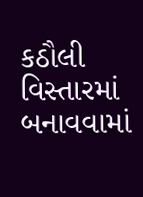કઠૌલી વિસ્તારમાં બનાવવામાં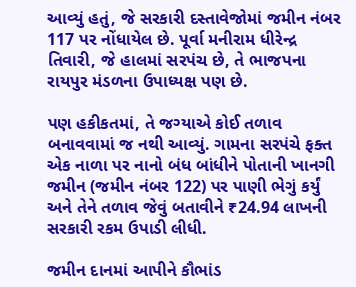આવ્યું હતું, જે સરકારી દસ્તાવેજોમાં જમીન નંબર 117 પર નોંધાયેલ છે. પૂર્વા મનીરામ ધીરેન્દ્ર તિવારી, જે હાલમાં સરપંચ છે, તે ભાજપના રાયપુર મંડળના ઉપાધ્યક્ષ પણ છે.

પણ હકીકતમાં, તે જગ્યાએ કોઈ તળાવ બનાવવામાં જ નથી આવ્યું. ગામના સરપંચે ફક્ત એક નાળા પર નાનો બંધ બાંધીને પોતાની ખાનગી જમીન (જમીન નંબર 122) પર પાણી ભેગું કર્યું અને તેને તળાવ જેવું બતાવીને ₹24.94 લાખની સરકારી રકમ ઉપાડી લીધી.

જમીન દાનમાં આપીને કૌભાંડ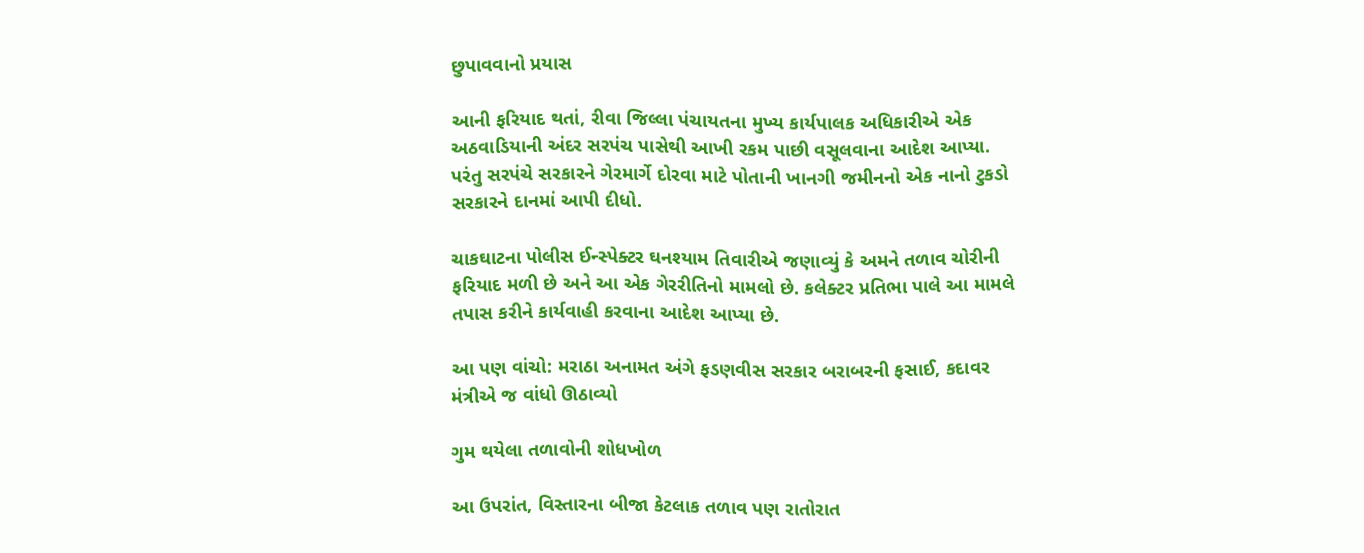છુપાવવાનો પ્રયાસ

આની ફરિયાદ થતાં, રીવા જિલ્લા પંચાયતના મુખ્ય કાર્યપાલક અધિકારીએ એક અઠવાડિયાની અંદર સરપંચ પાસેથી આખી રકમ પાછી વસૂલવાના આદેશ આપ્યા. પરંતુ સરપંચે સરકારને ગેરમાર્ગે દોરવા માટે પોતાની ખાનગી જમીનનો એક નાનો ટુકડો સરકારને દાનમાં આપી દીધો.

ચાકઘાટના પોલીસ ઈન્સ્પેક્ટર ઘનશ્યામ તિવારીએ જણાવ્યું કે અમને તળાવ ચોરીની ફરિયાદ મળી છે અને આ એક ગેરરીતિનો મામલો છે. કલેક્ટર પ્રતિભા પાલે આ મામલે તપાસ કરીને કાર્યવાહી કરવાના આદેશ આપ્યા છે.

આ પણ વાંચો: મરાઠા અનામત અંગે ફડણવીસ સરકાર બરાબરની ફસાઈ, કદાવર મંત્રીએ જ વાંધો ઊઠાવ્યો

ગુમ થયેલા તળાવોની શોધખોળ

આ ઉપરાંત, વિસ્તારના બીજા કેટલાક તળાવ પણ રાતોરાત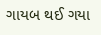ગાયબ થઈ ગયા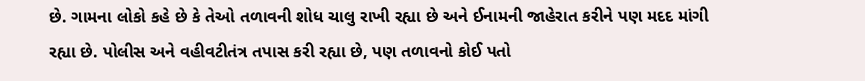છે. ગામના લોકો કહે છે કે તેઓ તળાવની શોધ ચાલુ રાખી રહ્યા છે અને ઈનામની જાહેરાત કરીને પણ મદદ માંગી રહ્યા છે. પોલીસ અને વહીવટીતંત્ર તપાસ કરી રહ્યા છે, પણ તળાવનો કોઈ પતો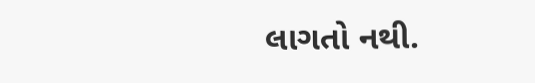લાગતો નથી.